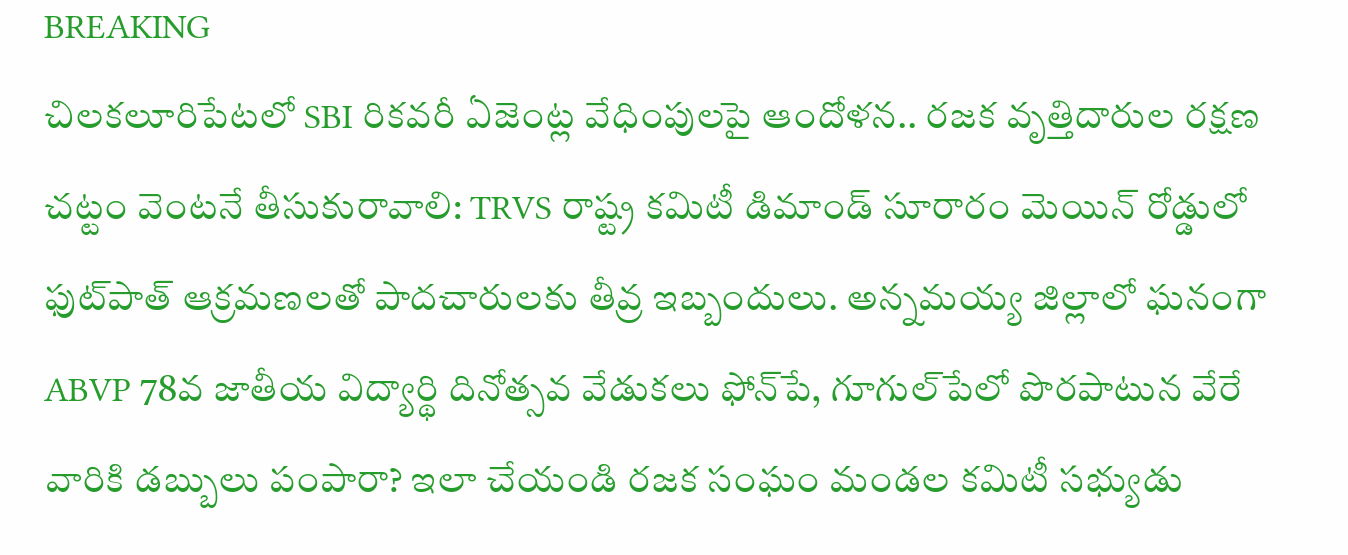BREAKING
చిలకలూరిపేటలో SBI రికవరీ ఏజెంట్ల వేధింపులపై ఆందోళన.. రజక వృత్తిదారుల రక్షణ చట్టం వెంటనే తీసుకురావాలి: TRVS రాష్ట్ర కమిటీ డిమాండ్ సూరారం మెయిన్ రోడ్డులో ఫుట్‌పాత్ ఆక్రమణలతో పాదచారులకు తీవ్ర ఇబ్బందులు. అన్నమయ్య జిల్లాలో ఘనంగా ABVP 78వ జాతీయ విద్యార్థి దినోత్సవ వేడుకలు ఫోన్‌పే, గూగుల్‌పేలో పొరపాటున వేరే వారికి డబ్బులు పంపారా? ఇలా చేయండి రజక సంఘం మండల కమిటీ సభ్యుడు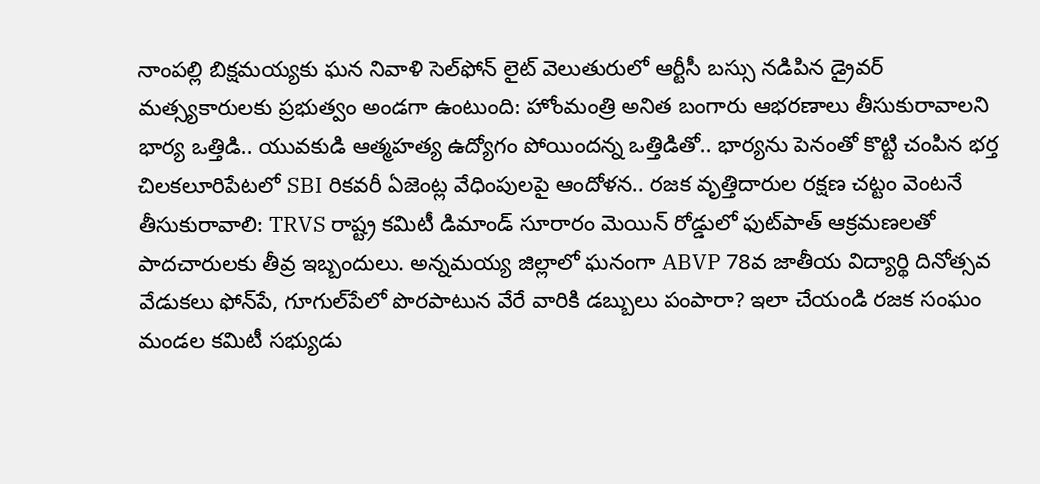నాంపల్లి బిక్షమయ్యకు ఘన నివాళి సెల్‌ఫోన్ లైట్ వెలుతురులో ఆర్టీసీ బస్సు నడిపిన డ్రైవర్ మత్స్యకారులకు ప్రభుత్వం అండగా ఉంటుంది: హోంమంత్రి అనిత బంగారు ఆభరణాలు తీసుకురావాలని భార్య ఒత్తిడి.. యువకుడి ఆత్మహత్య ఉద్యోగం పోయిందన్న ఒత్తిడితో.. భార్యను పెనంతో కొట్టి చంపిన భర్త చిలకలూరిపేటలో SBI రికవరీ ఏజెంట్ల వేధింపులపై ఆందోళన.. రజక వృత్తిదారుల రక్షణ చట్టం వెంటనే తీసుకురావాలి: TRVS రాష్ట్ర కమిటీ డిమాండ్ సూరారం మెయిన్ రోడ్డులో ఫుట్‌పాత్ ఆక్రమణలతో పాదచారులకు తీవ్ర ఇబ్బందులు. అన్నమయ్య జిల్లాలో ఘనంగా ABVP 78వ జాతీయ విద్యార్థి దినోత్సవ వేడుకలు ఫోన్‌పే, గూగుల్‌పేలో పొరపాటున వేరే వారికి డబ్బులు పంపారా? ఇలా చేయండి రజక సంఘం మండల కమిటీ సభ్యుడు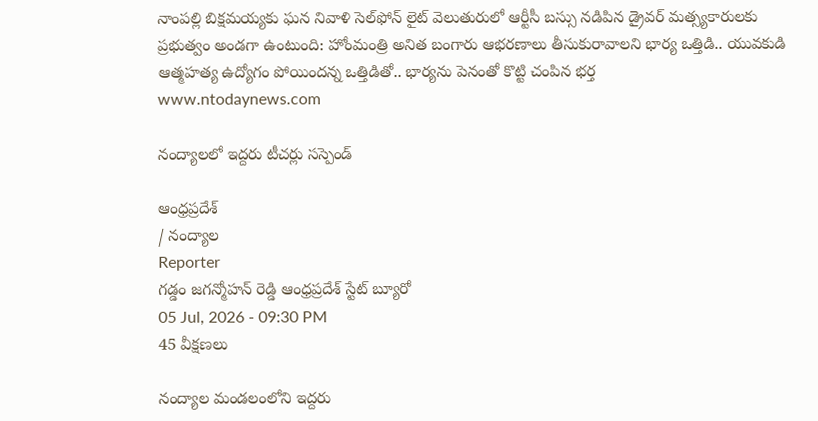నాంపల్లి బిక్షమయ్యకు ఘన నివాళి సెల్‌ఫోన్ లైట్ వెలుతురులో ఆర్టీసీ బస్సు నడిపిన డ్రైవర్ మత్స్యకారులకు ప్రభుత్వం అండగా ఉంటుంది: హోంమంత్రి అనిత బంగారు ఆభరణాలు తీసుకురావాలని భార్య ఒత్తిడి.. యువకుడి ఆత్మహత్య ఉద్యోగం పోయిందన్న ఒత్తిడితో.. భార్యను పెనంతో కొట్టి చంపిన భర్త
www.ntodaynews.com

నంద్యాలలో ఇద్దరు టీచర్లు సస్పెండ్

ఆంధ్రప్రదేశ్
/ నంద్యాల
Reporter
గడ్డం జగన్మోహన్ రెడ్డి ఆంధ్రప్రదేశ్ స్టేట్ బ్యూరో
05 Jul, 2026 - 09:30 PM
45 వీక్షణలు

నంద్యాల మండలంలోని ఇద్దరు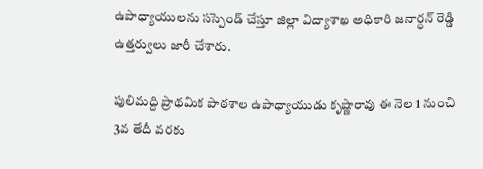ఉపాధ్యాయులను సస్పెండ్ చేస్తూ జిల్లా విద్యాశాఖ అధికారి జనార్ధన్ రెడ్డి ఉత్తర్వులు జారీ చేశారు.

పులిమద్ది ప్రాథమిక పాఠశాల ఉపాధ్యాయుడు కృష్ణారావు ఈ నెల 1 నుంచి 3వ తేదీ వరకు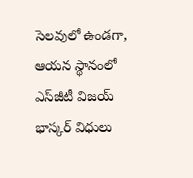సెలవులో ఉండగా, ఆయన స్థానంలో ఎస్‌జీటీ విజయ్ భాస్కర్ విధులు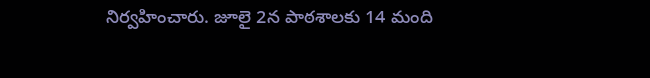నిర్వహించారు. జూలై 2న పాఠశాలకు 14 మంది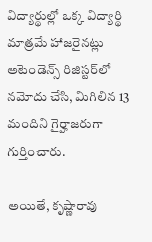విద్యార్థుల్లో ఒక్క విద్యార్థి మాత్రమే హాజరైనట్లు అటెండెన్స్ రిజిస్టర్‌లో నమోదు చేసి, మిగిలిన 13 మందిని గైర్హాజరుగా గుర్తించారు.

అయితే, కృష్ణారావు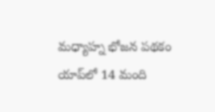మధ్యాహ్న భోజన పథకం యాప్‌లో 14 మంది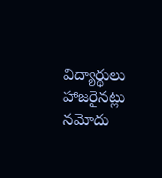విద్యార్థులు హాజరైనట్లు నమోదు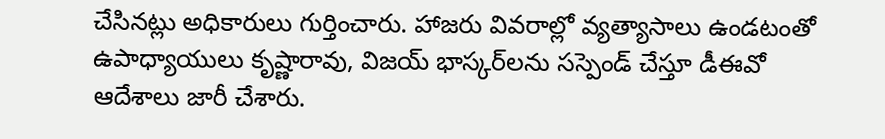చేసినట్లు అధికారులు గుర్తించారు. హాజరు వివరాల్లో వ్యత్యాసాలు ఉండటంతో ఉపాధ్యాయులు కృష్ణారావు, విజయ్ భాస్కర్‌లను సస్పెండ్ చేస్తూ డీఈవో ఆదేశాలు జారీ చేశారు.